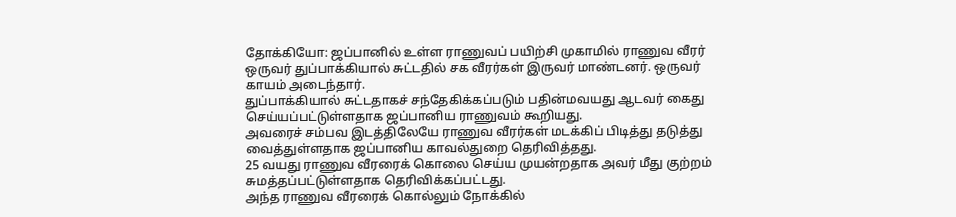தோக்கியோ: ஜப்பானில் உள்ள ராணுவப் பயிற்சி முகாமில் ராணுவ வீரர் ஒருவர் துப்பாக்கியால் சுட்டதில் சக வீரர்கள் இருவர் மாண்டனர். ஒருவர் காயம் அடைந்தார்.
துப்பாக்கியால் சுட்டதாகச் சந்தேகிக்கப்படும் பதின்மவயது ஆடவர் கைது செய்யப்பட்டுள்ளதாக ஜப்பானிய ராணுவம் கூறியது.
அவரைச் சம்பவ இடத்திலேயே ராணுவ வீரர்கள் மடக்கிப் பிடித்து தடுத்து வைத்துள்ளதாக ஜப்பானிய காவல்துறை தெரிவித்தது.
25 வயது ராணுவ வீரரைக் கொலை செய்ய முயன்றதாக அவர் மீது குற்றம் சுமத்தப்பட்டுள்ளதாக தெரிவிக்கப்பட்டது.
அந்த ராணுவ வீரரைக் கொல்லும் நோக்கில்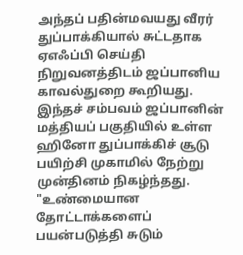அந்தப் பதின்மவயது வீரர் துப்பாக்கியால் சுட்டதாக ஏஎஃப்பி செய்தி நிறுவனத்திடம் ஜப்பானிய காவல்துறை கூறியது.
இந்தச் சம்பவம் ஜப்பானின் மத்தியப் பகுதியில் உள்ள ஹினோ துப்பாக்கிச் சூடு பயிற்சி முகாமில் நேற்று முன்தினம் நிகழ்ந்தது.
"உண்மையான தோட்டாக்களைப் பயன்படுத்தி சுடும்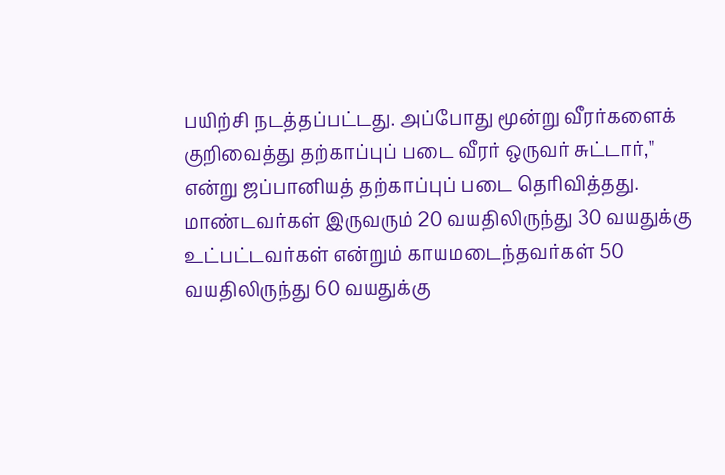பயிற்சி நடத்தப்பட்டது. அப்போது மூன்று வீரர்களைக் குறிவைத்து தற்காப்புப் படை வீரர் ஒருவர் சுட்டார்," என்று ஜப்பானியத் தற்காப்புப் படை தெரிவித்தது.
மாண்டவர்கள் இருவரும் 20 வயதிலிருந்து 30 வயதுக்கு உட்பட்டவர்கள் என்றும் காயமடைந்தவர்கள் 50 வயதிலிருந்து 60 வயதுக்கு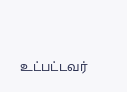உட்பட்டவர்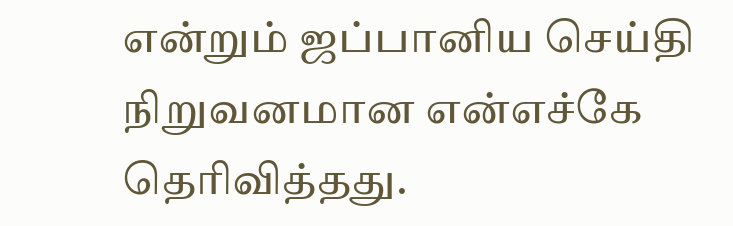என்றும் ஜப்பானிய செய்தி நிறுவனமான என்எச்கே தெரிவித்தது.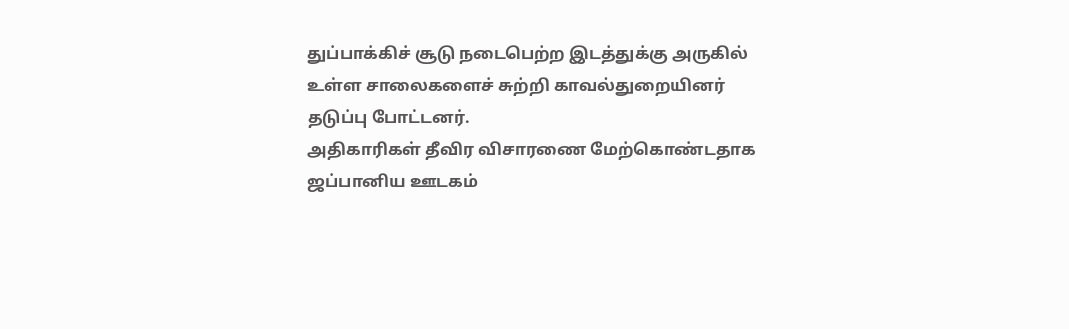துப்பாக்கிச் சூடு நடைபெற்ற இடத்துக்கு அருகில் உள்ள சாலைகளைச் சுற்றி காவல்துறையினர் தடுப்பு போட்டனர்.
அதிகாரிகள் தீவிர விசாரணை மேற்கொண்டதாக ஜப்பானிய ஊடகம்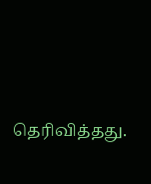தெரிவித்தது.